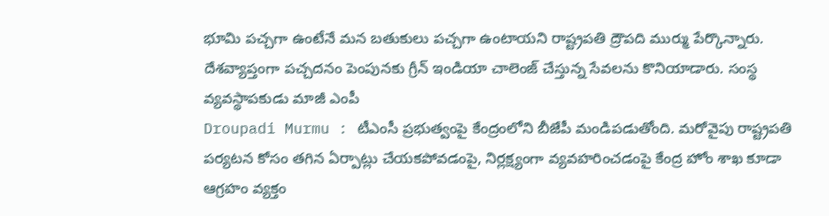భూమి పచ్చగా ఉంటేనే మన బతుకులు పచ్చగా ఉంటాయని రాష్ట్రపతి ద్రౌపది ముర్ము పేర్కొన్నారు. దేశవ్యాప్తంగా పచ్చదనం పెంపునకు గ్రీన్ ఇండియా చాలెంజ్ చేస్తున్న సేవలను కొనియాడారు. సంస్థ వ్యవస్థాపకుడు మాజీ ఎంపీ
Droupadi Murmu : టీఎంసీ ప్రభుత్వంపై కేంద్రంలోని బీజేపీ మండిపడుతోంది. మరోవైపు రాష్ట్రపతి పర్యటన కోసం తగిన ఏర్పాట్లు చేయకపోవడంపై, నిర్లక్ష్యంగా వ్యవహరించడంపై కేంద్ర హోం శాఖ కూడా ఆగ్రహం వ్యక్తం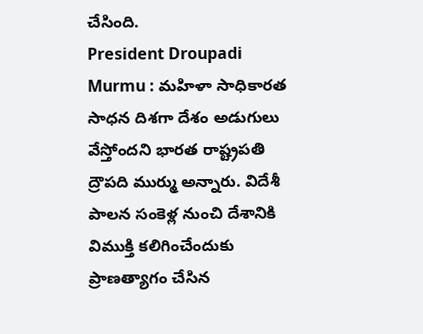చేసింది.
President Droupadi Murmu : మహిళా సాధికారత సాధన దిశగా దేశం అడుగులు వేస్తోందని భారత రాష్ట్రపతి ద్రౌపది ముర్ము అన్నారు. విదేశీ పాలన సంకెళ్ల నుంచి దేశానికి విముక్తి కలిగించేందుకు ప్రాణత్యాగం చేసిన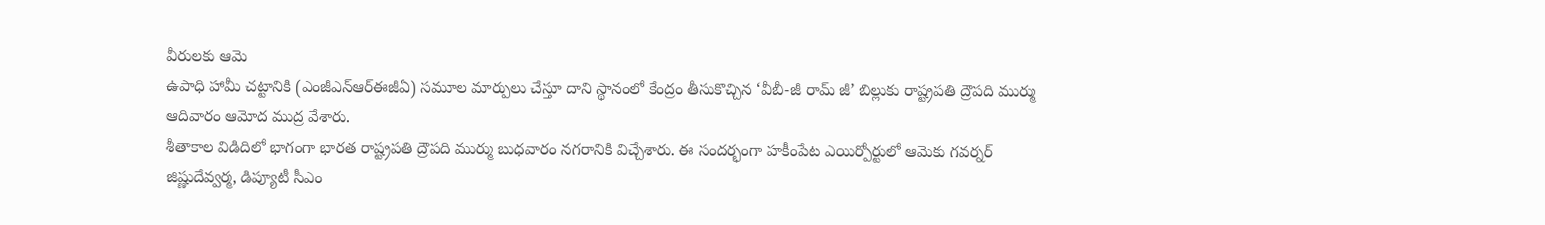వీరులకు ఆమె
ఉపాధి హామీ చట్టానికి (ఎంజీఎన్ఆర్ఈజీఏ) సమూల మార్పులు చేస్తూ దాని స్థానంలో కేంద్రం తీసుకొచ్చిన ‘వీబీ-జీ రామ్ జీ’ బిల్లుకు రాష్ట్రపతి ద్రౌపది ముర్ము ఆదివారం ఆమోద ముద్ర వేశారు.
శీతాకాల విడిదిలో భాగంగా భారత రాష్ట్రపతి ద్రౌపది ముర్ము బుధవారం నగరానికి విచ్చేశారు. ఈ సందర్భంగా హకీంపేట ఎయిర్పోర్టులో ఆమెకు గవర్నర్ జిష్ణుదేవ్వర్మ, డిప్యూటీ సీఎం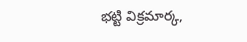భట్టి విక్రమార్క,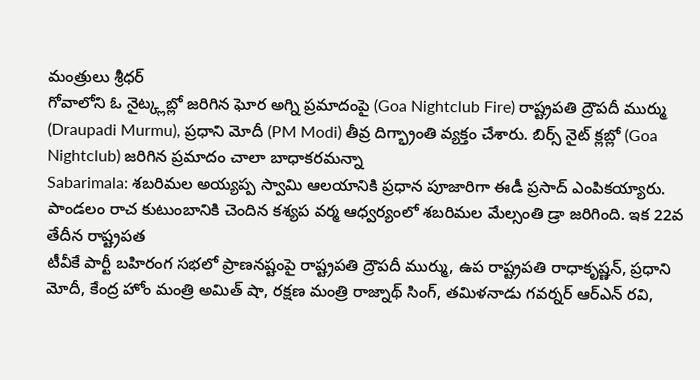మంత్రులు శ్రీధర్
గోవాలోని ఓ నైట్క్లబ్లో జరిగిన ఘోర అగ్ని ప్రమాదంపై (Goa Nightclub Fire) రాష్ట్రపతి ద్రౌపదీ ముర్ము (Draupadi Murmu), ప్రధాని మోదీ (PM Modi) తీవ్ర దిగ్భ్రాంతి వ్యక్తం చేశారు. బిర్స్ నైట్ క్లబ్లో (Goa Nightclub) జరిగిన ప్రమాదం చాలా బాధాకరమన్నా
Sabarimala: శబరిమల అయ్యప్ప స్వామి ఆలయానికి ప్రధాన పూజారిగా ఈడీ ప్రసాద్ ఎంపికయ్యారు. పాండలం రాచ కుటుంబానికి చెందిన కశ్యప వర్మ ఆధ్వర్యంలో శబరిమల మేల్సంతి డ్రా జరిగింది. ఇక 22వ తేదీన రాష్ట్రపత
టీవీకే పార్టీ బహిరంగ సభలో ప్రాణనష్టంపై రాష్ట్రపతి ద్రౌపదీ ముర్ము, ఉప రాష్ట్రపతి రాధాకృష్ణన్, ప్రధాని మోదీ, కేంద్ర హోం మంత్రి అమిత్ షా, రక్షణ మంత్రి రాజ్నాథ్ సింగ్, తమిళనాడు గవర్నర్ ఆర్ఎన్ రవి,